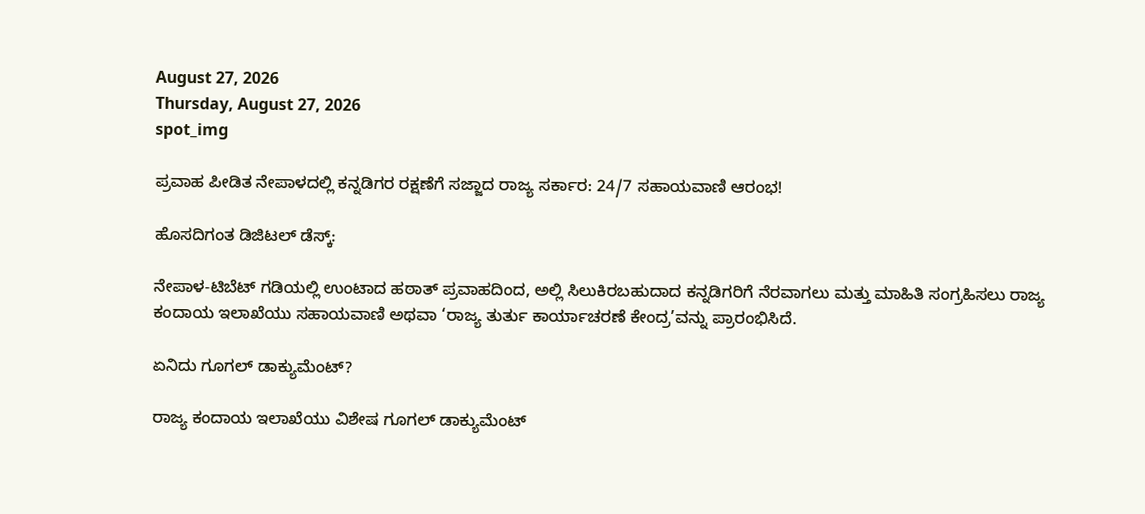August 27, 2026
Thursday, August 27, 2026
spot_img

ಪ್ರವಾಹ ಪೀಡಿತ ನೇಪಾಳದಲ್ಲಿ ಕನ್ನಡಿಗರ ರಕ್ಷಣೆಗೆ ಸಜ್ಜಾದ ರಾಜ್ಯ ಸರ್ಕಾರ: 24/7 ಸಹಾಯವಾಣಿ ಆರಂಭ!

ಹೊಸದಿಗಂತ ಡಿಜಿಟಲ್ ಡೆಸ್ಕ್:

ನೇಪಾಳ-ಟಿಬೆಟ್ ಗಡಿಯಲ್ಲಿ ಉಂಟಾದ ಹಠಾತ್ ಪ್ರವಾಹದಿಂದ, ಅಲ್ಲಿ ಸಿಲುಕಿರಬಹುದಾದ ಕನ್ನಡಿಗರಿಗೆ ನೆರವಾಗಲು ಮತ್ತು ಮಾಹಿತಿ ಸಂಗ್ರಹಿಸಲು ರಾಜ್ಯ ಕಂದಾಯ ಇಲಾಖೆಯು ಸಹಾಯವಾಣಿ ಅಥವಾ ‘ರಾಜ್ಯ ತುರ್ತು ಕಾರ್ಯಾಚರಣೆ ಕೇಂದ್ರ’ವನ್ನು ಪ್ರಾರಂಭಿಸಿದೆ.

ಏನಿದು ಗೂಗಲ್ ಡಾಕ್ಯುಮೆಂಟ್?

ರಾಜ್ಯ ಕಂದಾಯ ಇಲಾಖೆಯು ವಿಶೇಷ ಗೂಗಲ್ ಡಾಕ್ಯುಮೆಂಟ್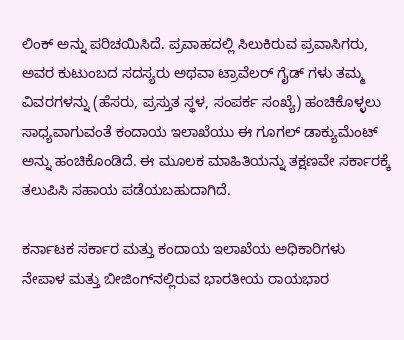ಲಿಂಕ್ ಅನ್ನು ಪರಿಚಯಿಸಿದೆ. ಪ್ರವಾಹದಲ್ಲಿ ಸಿಲುಕಿರುವ ಪ್ರವಾಸಿಗರು, ಅವರ ಕುಟುಂಬದ ಸದಸ್ಯರು ಅಥವಾ ಟ್ರಾವೆಲರ್ ಗೈಡ್‌ ಗಳು ತಮ್ಮ ವಿವರಗಳನ್ನು (ಹೆಸರು, ಪ್ರಸ್ತುತ ಸ್ಥಳ, ಸಂಪರ್ಕ ಸಂಖ್ಯೆ) ಹಂಚಿಕೊಳ್ಳಲು ಸಾಧ್ಯವಾಗುವಂತೆ ಕಂದಾಯ ಇಲಾಖೆಯು ಈ ಗೂಗಲ್ ಡಾಕ್ಯುಮೆಂಟ್ ಅನ್ನು ಹಂಚಿಕೊಂಡಿದೆ. ಈ ಮೂಲಕ ಮಾಹಿತಿಯನ್ನು ತಕ್ಷಣವೇ ಸರ್ಕಾರಕ್ಕೆ ತಲುಪಿಸಿ ಸಹಾಯ ಪಡೆಯಬಹುದಾಗಿದೆ.

ಕರ್ನಾಟಕ ಸರ್ಕಾರ ಮತ್ತು ಕಂದಾಯ ಇಲಾಖೆಯ ಅಧಿಕಾರಿಗಳು ನೇಪಾಳ ಮತ್ತು ಬೀಜಿಂಗ್‌ನಲ್ಲಿರುವ ಭಾರತೀಯ ರಾಯಭಾರ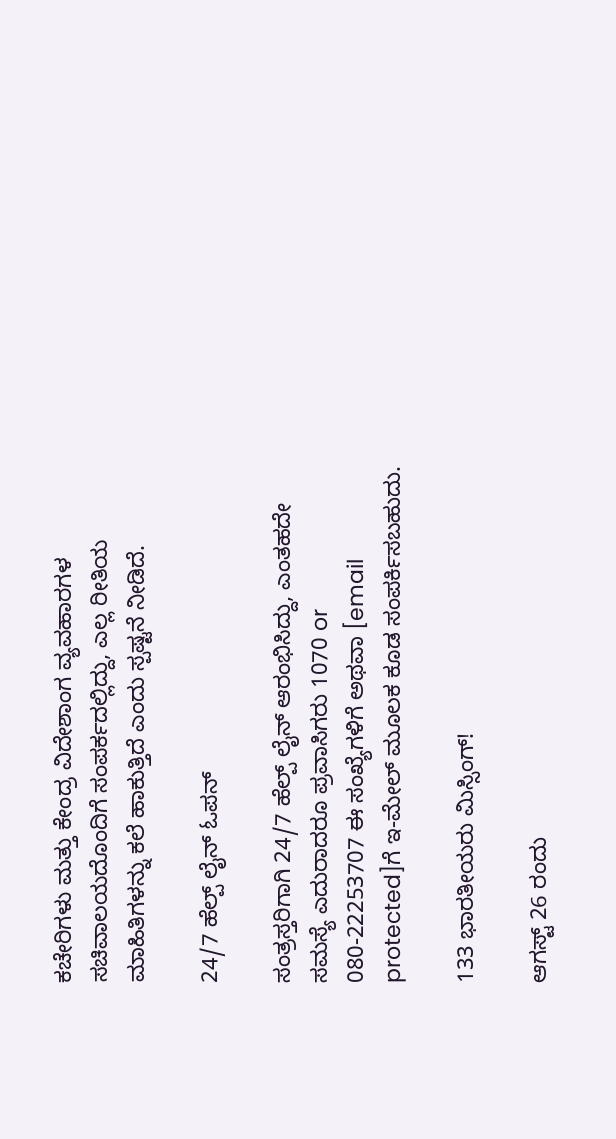ಕಚೇರಿಗಳು ಮತ್ತು ಕೇಂದ್ರ ವಿದೇಶಾಂಗ ವ್ಯವಹಾರಗಳ ಸಚಿವಾಲಯದೊಂದಿಗೆ ಸಂಪರ್ಕದಲ್ಲಿದ್ದು, ಎಲ್ಲ ರೀತಿಯ ಮಾಹಿತಿಗಳನ್ನು ಕಲೆ ಹಾಕುತ್ತಿದೆ ಎಂದು ಸ್ಪಷ್ಟನೆ ನೀಡಿದೆ.

24/7 ಹೆಲ್ಪ್ ಲೈನ್ ಓಪನ್

ಸಂತ್ರಸ್ತರಿಗಾಗಿ 24/7 ಹೆಲ್ಪ್ ಲೈನ್ ಆರಂಭಿಸಿದ್ದು, ಎಂತಹದೇ ಸಮಸ್ಯೆ ಎದುರಾದರೂ ಪ್ರವಾಸಿಗರು 1070 or 080-22253707 ಈ ಸಂಖ್ಯೆಗಳಿಗೆ ಅಥವಾ [email protected]ಗೆ ಇ-ಮೇಲ್‌ ಮೂಲಕ ಕೂಡ ಸಂಪರ್ಕಿಸಬಹುದು.

133 ಭಾರತೀಯರು ಮಿಸ್ಸಿಂಗ್!

ಆಗಸ್ಟ್ 26 ರಂದು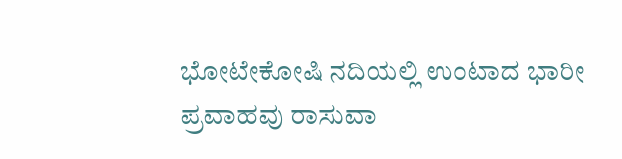ಭೋಟೇಕೋಷಿ ನದಿಯಲ್ಲಿ ಉಂಟಾದ ಭಾರೀ ಪ್ರವಾಹವು ರಾಸುವಾ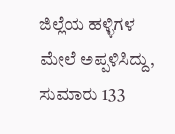ಜಿಲ್ಲೆಯ ಹಳ್ಳಿಗಳ ಮೇಲೆ ಅಪ್ಪಳಿಸಿದ್ದು, ಸುಮಾರು 133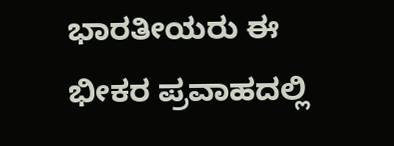ಭಾರತೀಯರು ಈ ಭೀಕರ ಪ್ರವಾಹದಲ್ಲಿ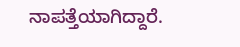ನಾಪತ್ತೆಯಾಗಿದ್ದಾರೆ.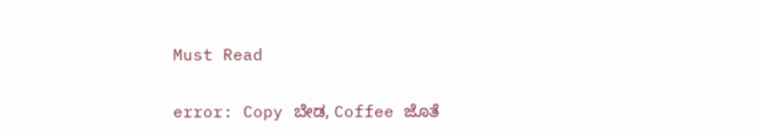Must Read

error: Copy ಬೇಡ, Coffee ಜೊತೆ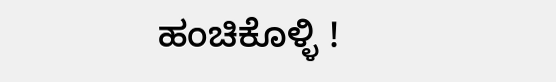ಹಂಚಿಕೊಳ್ಳಿ !